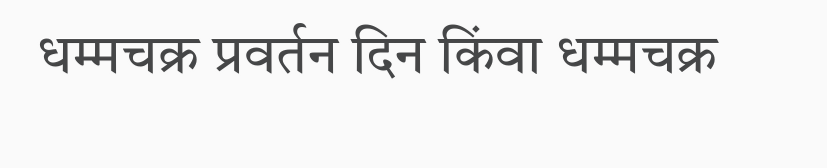धम्मचक्र प्रवर्तन दिन किंवा धम्मचक्र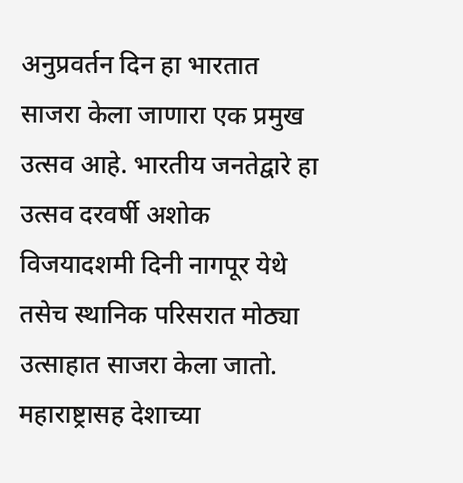अनुप्रवर्तन दिन हा भारतात साजरा केला जाणारा एक प्रमुख उत्सव आहे. भारतीय जनतेद्वारे हा उत्सव दरवर्षी अशोक विजयादशमी दिनी नागपूर येथे तसेच स्थानिक परिसरात मोठ्या उत्साहात साजरा केला जातो. महाराष्ट्रासह देशाच्या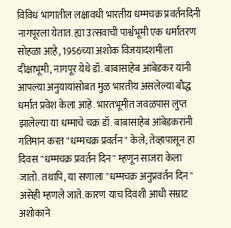विविध भागातील लक्षावधी भारतीय धम्मचक्र प्रवर्तनदिनी नागपूरला येतात. ह्या उत्सवाची पार्श्वभूमी एक धर्मांतरण सोहळा आहे, 1956च्या अशोक विजयादशमीला दीक्षाभूमी, नागपूर येथे डॉ. बाबासाहेब आंबेडकर यांनी आपल्या अनुयायांसोबत मुळ भारतीय असलेल्या बौद्ध धर्मात प्रवेश केला आहे. भारतभूमीत जवळपास लुप्त झालेल्या या धम्माचे चक्र डॉ. बाबासाहेब आंबेडकरांनी गतिमान करत "धम्मचक्र प्रवर्तन" केले; तेव्हापासून हा दिवस "धम्मचक्र प्रवर्तन दिन" म्हणून साजरा केला जातो. तथापि, या सणाला "धम्मचक्र अनुप्रवर्तन दिन" असेही म्हणले जाते. कारण याच दिवशी आधी सम्राट अशोकाने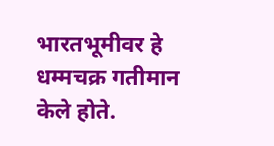भारतभूमीवर हे धम्मचक्र गतीमान केले होते.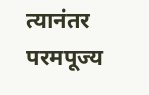त्यानंतर परमपूज्य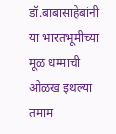डॉ.बाबासाहेबांनी या भारतभूमीच्या मूळ धम्माची ओळख इथल्या तमाम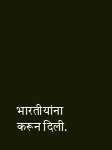भारतीयांना करून दिली.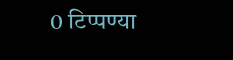0 टिप्पण्या